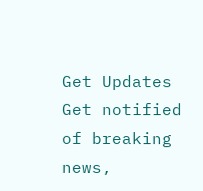Get Updates
Get notified of breaking news,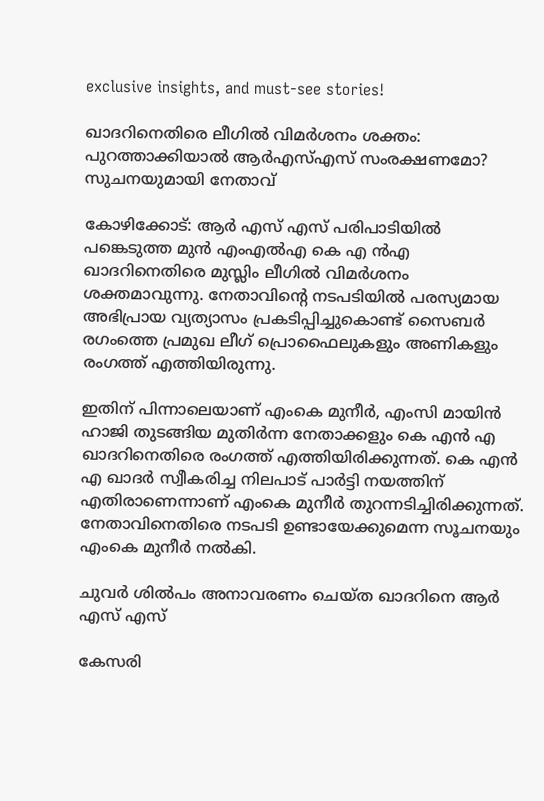exclusive insights, and must-see stories!

ഖാദറിനെതിരെ ലീഗില്‍ വിമർശനം ശക്തം: പുറത്താക്കിയാല്‍ ആർഎസ്എസ് സംരക്ഷണമോ? സുചനയുമായി നേതാവ്

കോഴിക്കോട്: ആർ എസ് എസ് പരിപാടിയില്‍ പങ്കെടുത്ത മുന്‍ എംഎല്‍എ കെ എ ന്‍എ ഖാദറിനെതിരെ മുസ്ലിം ലീഗില്‍ വിമർശനം ശക്തമാവുന്നു. നേതാവിന്റെ നടപടിയില്‍ പരസ്യമായ അഭിപ്രായ വ്യത്യാസം പ്രകടിപ്പിച്ചുകൊണ്ട് സൈബർ രഗംത്തെ പ്രമുഖ ലീഗ് പ്രൊഫൈലുകളും അണികളും രംഗത്ത് എത്തിയിരുന്നു.

ഇതിന് പിന്നാലെയാണ് എംകെ മുനീർ, എംസി മായിന്‍ ഹാജി തുടങ്ങിയ മുതിർന്ന നേതാക്കളും കെ എന്‍ എ ഖാദറിനെതിരെ രംഗത്ത് എത്തിയിരിക്കുന്നത്. കെ എന്‍ എ ഖാദർ സ്വീകരിച്ച നിലപാട് പാർട്ടി നയത്തിന് എതിരാണെന്നാണ് എംകെ മുനീർ തുറന്നടിച്ചിരിക്കുന്നത്. നേതാവിനെതിരെ നടപടി ഉണ്ടായേക്കുമെന്ന സൂചനയും എംകെ മുനീർ നല്‍കി.

ചുവര്‍ ശില്‍പം അനാവരണം ചെയ്ത ഖാദറിനെ ആര്‍ എസ് എസ്

കേസരി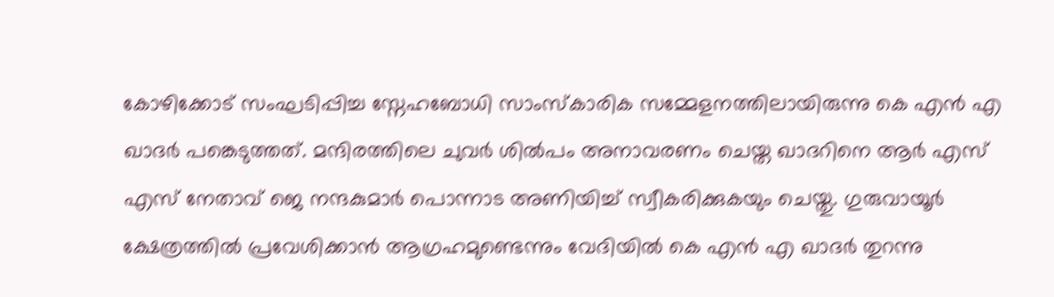കോഴിക്കോട് സംഘടിപ്പിച്ച സ്നേഹബോധി സാംസ്‌കാരിക സമ്മേളനത്തിലായിരുന്നു കെ എന്‍ എ ഖാദര്‍ പങ്കെടുത്തത്. മന്ദിരത്തിലെ ചുവര്‍ ശില്‍പം അനാവരണം ചെയ്ത ഖാദറിനെ ആര്‍ എസ് എസ് നേതാവ് ജെ നന്ദകുമാർ പൊന്നാട അണിയിച്ച് സ്വീകരിക്കുകയും ചെയ്തു. ഗുരുവായൂര്‍ ക്ഷേത്രത്തില്‍ പ്രവേശിക്കാന്‍ ആഗ്രഹമുണ്ടെന്നും വേദിയില്‍ കെ എന്‍ എ ഖാദര്‍ തുറന്നു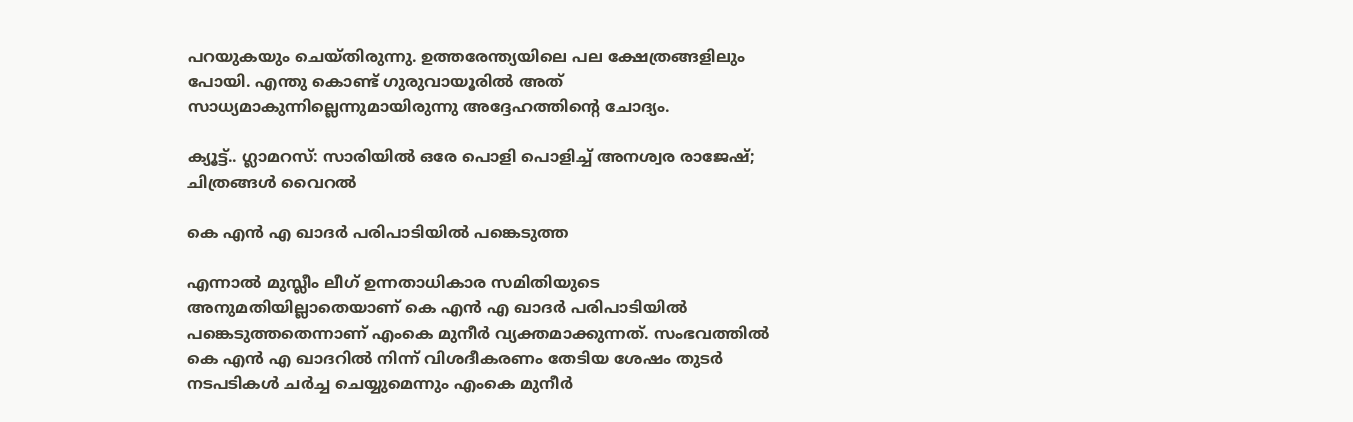പറയുകയും ചെയ്തിരുന്നു. ഉത്തരേന്ത്യയിലെ പല ക്ഷേത്രങ്ങളിലും പോയി. എന്തു കൊണ്ട് ഗുരുവായൂരില്‍ അത് സാധ്യമാകുന്നില്ലെന്നുമായിരുന്നു അദ്ദേഹത്തിന്റെ ചോദ്യം.

ക്യൂട്ട്.. ഗ്ലാമറസ്: സാരിയില്‍ ഒരേ പൊളി പൊളിച്ച് അനശ്വര രാജേഷ്; ചിത്രങ്ങള്‍ വൈറല്‍

കെ എന്‍ എ ഖാദർ പരിപാടിയില്‍ പങ്കെടുത്ത

എന്നാല്‍ മുസ്ലീം ലീഗ് ഉന്നതാധികാര സമിതിയുടെ അനുമതിയില്ലാതെയാണ് കെ എന്‍ എ ഖാദർ പരിപാടിയില്‍ പങ്കെടുത്തതെന്നാണ് എംകെ മുനീർ വ്യക്തമാക്കുന്നത്. സംഭവത്തില്‍ കെ എന്‍ എ ഖാദറില്‍ നിന്ന് വിശദീകരണം തേടിയ ശേഷം തുടർ നടപടികള്‍ ചർച്ച ചെയ്യുമെന്നും എംകെ മുനീർ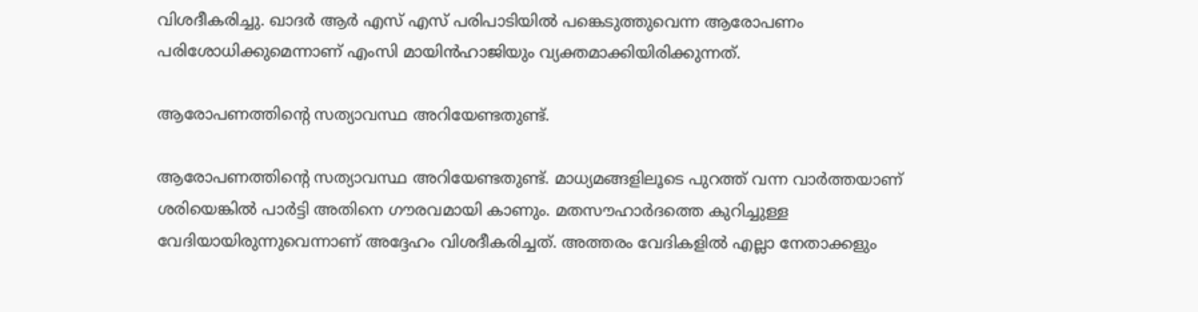വിശദീകരിച്ചു. ഖാദർ ആർ എസ് എസ് പരിപാടിയില്‍ പങ്കെടുത്തുവെന്ന ആരോപണം പരിശോധിക്കുമെന്നാണ് എംസി മായിന്‍ഹാജിയും വ്യക്തമാക്കിയിരിക്കുന്നത്.

ആരോപണത്തിന്റെ സത്യാവസ്ഥ അറിയേണ്ടതുണ്ട്.

ആരോപണത്തിന്റെ സത്യാവസ്ഥ അറിയേണ്ടതുണ്ട്. മാധ്യമങ്ങളിലൂടെ പുറത്ത് വന്ന വാർത്തയാണ് ശരിയെങ്കില്‍ പാർട്ടി അതിനെ ഗൗരവമായി കാണും. മതസൗഹാര്‍ദത്തെ കുറിച്ചുള്ള വേദിയായിരുന്നുവെന്നാണ് അദ്ദേഹം വിശദീകരിച്ചത്. അത്തരം വേദികളില്‍ എല്ലാ നേതാക്കളും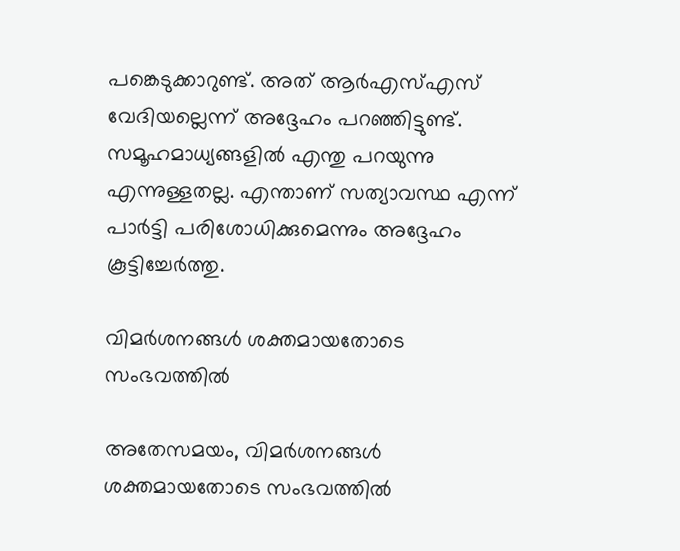പങ്കെടുക്കാറുണ്ട്. അത് ആര്‍എസ്എസ് വേദിയല്ലെന്ന് അദ്ദേഹം പറഞ്ഞിട്ടുണ്ട്. സമൂഹമാധ്യങ്ങളില്‍ എന്തു പറയുന്നു എന്നുള്ളതല്ല. എന്താണ് സത്യാവസ്ഥ എന്ന് പാർട്ടി പരിശോധിക്കുമെന്നും അദ്ദേഹം കൂട്ടിച്ചേർത്തു.

വിമർശനങ്ങള്‍ ശക്തമായതോടെ സംഭവത്തില്‍

അതേസമയം, വിമർശനങ്ങള്‍ ശക്തമായതോടെ സംഭവത്തില്‍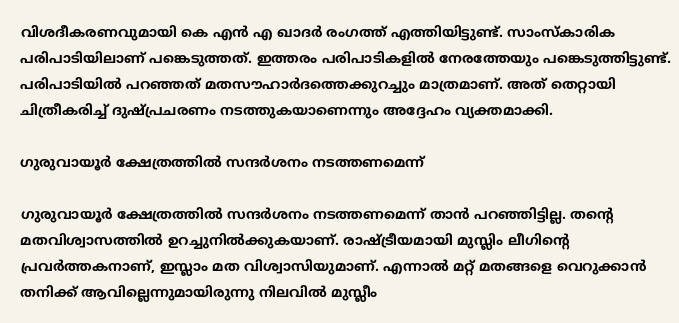വിശദീകരണവുമായി കെ എൻ എ ഖാദർ രംഗത്ത് എത്തിയിട്ടുണ്ട്. സാംസ്കാരിക പരിപാടിയിലാണ് പങ്കെടുത്തത്. ഇത്തരം പരിപാടികളില്‍ നേരത്തേയും പങ്കെടുത്തിട്ടുണ്ട്. പരിപാടിയില്‍ പറഞ്ഞത് മതസൗഹാര്‍ദത്തെക്കുറച്ചും മാത്രമാണ്. അത് തെറ്റായി ചിത്രീകരിച്ച് ദുഷ്പ്രചരണം നടത്തുകയാണെന്നും അദ്ദേഹം വ്യക്തമാക്കി.

ഗുരുവായൂർ ക്ഷേത്രത്തിൽ സന്ദർശനം നടത്തണമെന്ന്

ഗുരുവായൂർ ക്ഷേത്രത്തിൽ സന്ദർശനം നടത്തണമെന്ന് താൻ പറഞ്ഞിട്ടില്ല. തന്റെ മതവിശ്വാസത്തിൽ ഉറച്ചുനിൽക്കുകയാണ്. രാഷ്ട്രീയമായി മുസ്ലിം ലീഗിന്റെ പ്രവർത്തകനാണ്, ഇസ്ലാം മത വിശ്വാസിയുമാണ്. എന്നാല്‍ മറ്റ് മതങ്ങളെ വെറുക്കാന്‍ തനിക്ക് ആവില്ലെന്നുമായിരുന്നു നിലവില്‍ മുസ്ലീം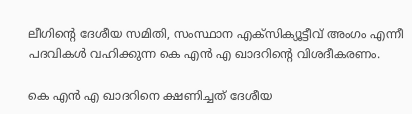ലീഗിന്റെ ദേശീയ സമിതി, സംസ്ഥാന എക്സിക്യൂട്ടീവ് അംഗം എന്നീ പദവികള്‍ വഹിക്കുന്ന കെ എന്‍ എ ഖാദറിന്റെ വിശദീകരണം.

കെ എന്‍ എ ഖാദറിനെ ക്ഷണിച്ചത് ദേശീയ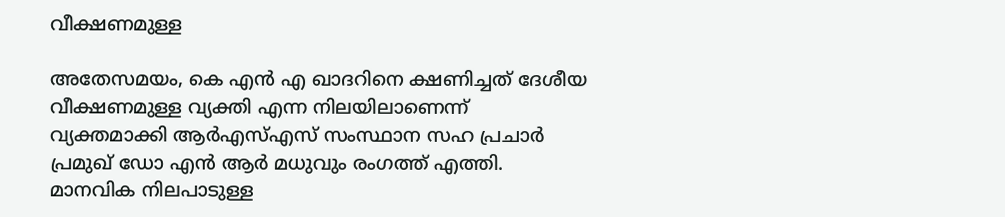വീക്ഷണമുള്ള

അതേസമയം, കെ എന്‍ എ ഖാദറിനെ ക്ഷണിച്ചത് ദേശീയ വീക്ഷണമുള്ള വ്യക്തി എന്ന നിലയിലാണെന്ന് വ്യക്തമാക്കി ആര്‍എസ്എസ് സംസ്ഥാന സഹ പ്രചാര്‍ പ്രമുഖ് ഡോ എന്‍ ആര്‍ മധുവും രംഗത്ത് എത്തി. മാനവിക നിലപാടുള്ള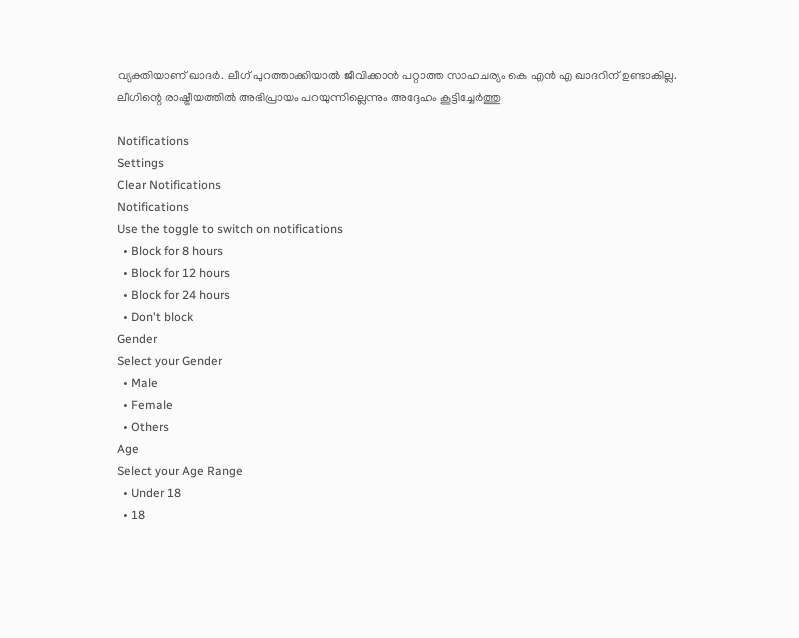വ്യക്തിയാണ് ഖാദര്‍. ലീഗ് പുറത്താക്കിയാല്‍ ജീവിക്കാന്‍ പറ്റാത്ത സാഹചര്യം കെ എന്‍ എ ഖാദറിന് ഉണ്ടാകില്ല. ലീഗിന്റെ രാഷ്ട്രീയത്തില്‍ അഭിപ്രായം പറയുന്നില്ലെന്നും അദ്ദേഹം കൂട്ടിച്ചേർത്തു

Notifications
Settings
Clear Notifications
Notifications
Use the toggle to switch on notifications
  • Block for 8 hours
  • Block for 12 hours
  • Block for 24 hours
  • Don't block
Gender
Select your Gender
  • Male
  • Female
  • Others
Age
Select your Age Range
  • Under 18
  • 18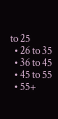to 25
  • 26 to 35
  • 36 to 45
  • 45 to 55
  • 55+